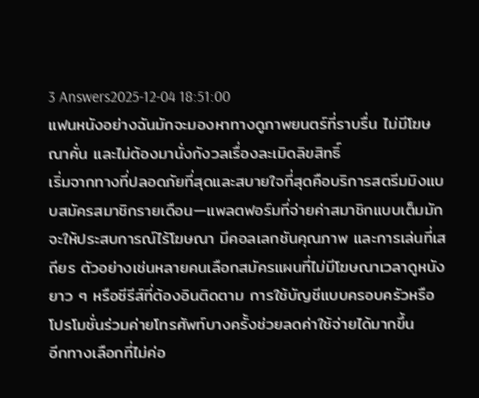3 Answers2025-12-04 18:51:00
แฟนหนังอย่างฉันมักจะมองหาทางดูภาพยนตร์ที่ราบรื่น ไม่มีโฆษณาคั่น และไม่ต้องมานั่งกังวลเรื่องละเมิดลิขสิทธิ์
เริ่มจากทางที่ปลอดภัยที่สุดและสบายใจที่สุดคือบริการสตรีมมิงแบบสมัครสมาชิกรายเดือน—แพลตฟอร์มที่จ่ายค่าสมาชิกแบบเต็มมักจะให้ประสบการณ์ไร้โฆษณา มีคอลเลกชันคุณภาพ และการเล่นที่เสถียร ตัวอย่างเช่นหลายคนเลือกสมัครแผนที่ไม่มีโฆษณาเวลาดูหนังยาว ๆ หรือซีรีส์ที่ต้องอินติดตาม การใช้บัญชีแบบครอบครัวหรือโปรโมชั่นร่วมค่ายโทรศัพท์บางครั้งช่วยลดค่าใช้จ่ายได้มากขึ้น
อีกทางเลือกที่ไม่ค่อ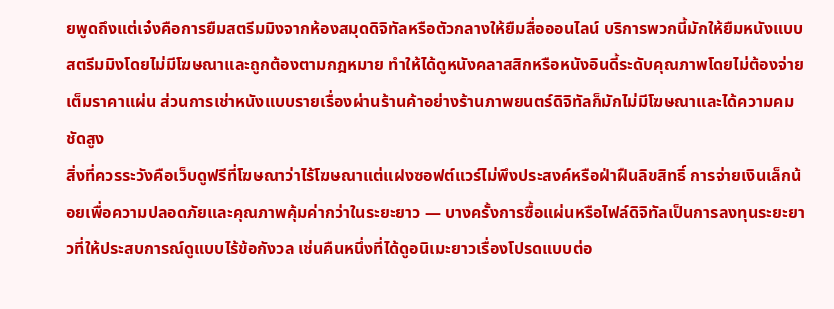ยพูดถึงแต่เจ๋งคือการยืมสตรีมมิงจากห้องสมุดดิจิทัลหรือตัวกลางให้ยืมสื่อออนไลน์ บริการพวกนี้มักให้ยืมหนังแบบสตรีมมิงโดยไม่มีโฆษณาและถูกต้องตามกฎหมาย ทำให้ได้ดูหนังคลาสสิกหรือหนังอินดี้ระดับคุณภาพโดยไม่ต้องจ่ายเต็มราคาแผ่น ส่วนการเช่าหนังแบบรายเรื่องผ่านร้านค้าอย่างร้านภาพยนตร์ดิจิทัลก็มักไม่มีโฆษณาและได้ความคมชัดสูง
สิ่งที่ควรระวังคือเว็บดูฟรีที่โฆษณาว่าไร้โฆษณาแต่แฝงซอฟต์แวร์ไม่พึงประสงค์หรือฝ่าฝืนลิขสิทธิ์ การจ่ายเงินเล็กน้อยเพื่อความปลอดภัยและคุณภาพคุ้มค่ากว่าในระยะยาว — บางครั้งการซื้อแผ่นหรือไฟล์ดิจิทัลเป็นการลงทุนระยะยาวที่ให้ประสบการณ์ดูแบบไร้ข้อกังวล เช่นคืนหนึ่งที่ได้ดูอนิเมะยาวเรื่องโปรดแบบต่อ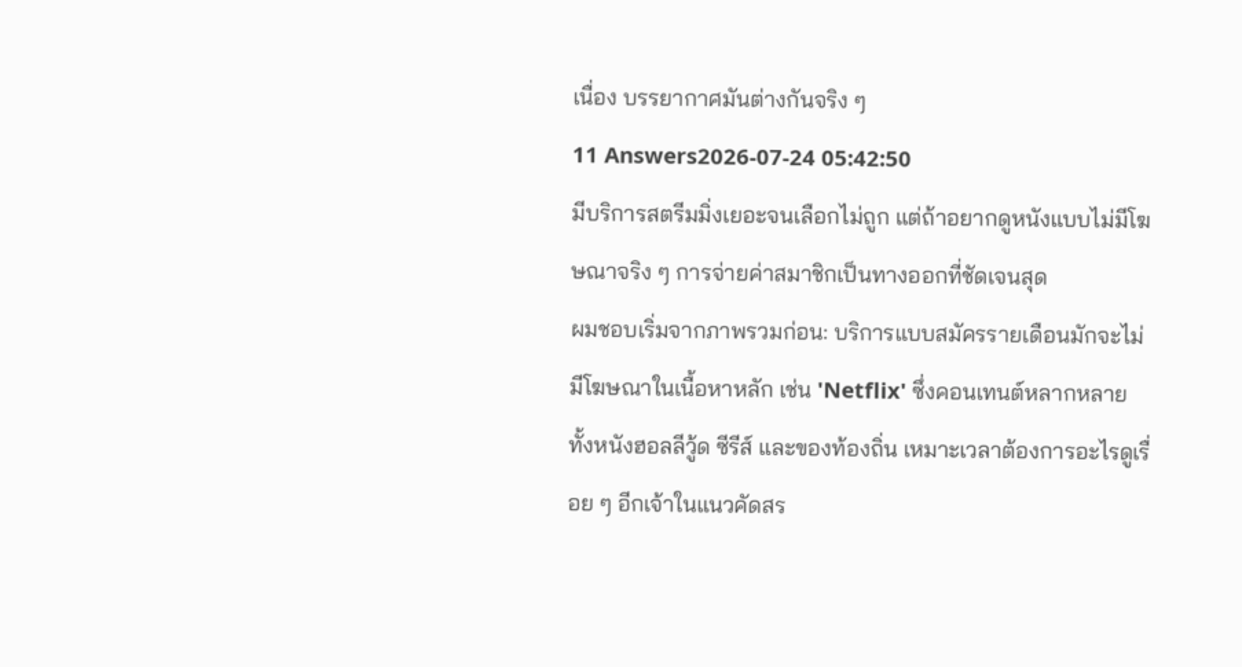เนื่อง บรรยากาศมันต่างกันจริง ๆ
11 Answers2026-07-24 05:42:50
มีบริการสตรีมมิ่งเยอะจนเลือกไม่ถูก แต่ถ้าอยากดูหนังแบบไม่มีโฆษณาจริง ๆ การจ่ายค่าสมาชิกเป็นทางออกที่ชัดเจนสุด
ผมชอบเริ่มจากภาพรวมก่อน: บริการแบบสมัครรายเดือนมักจะไม่มีโฆษณาในเนื้อหาหลัก เช่น 'Netflix' ซึ่งคอนเทนต์หลากหลายทั้งหนังฮอลลีวู้ด ซีรีส์ และของท้องถิ่น เหมาะเวลาต้องการอะไรดูเรื่อย ๆ อีกเจ้าในแนวคัดสร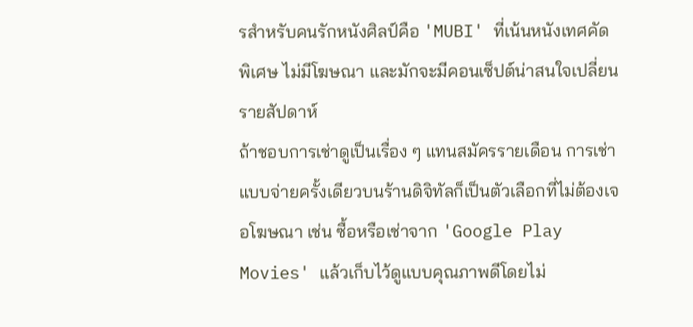รสำหรับคนรักหนังศิลป์คือ 'MUBI' ที่เน้นหนังเทศคัดพิเศษ ไม่มีโฆษณา และมักจะมีคอนเซ็ปต์น่าสนใจเปลี่ยนรายสัปดาห์
ถ้าชอบการเช่าดูเป็นเรื่อง ๆ แทนสมัครรายเดือน การเช่าแบบจ่ายครั้งเดียวบนร้านดิจิทัลก็เป็นตัวเลือกที่ไม่ต้องเจอโฆษณา เช่น ซื้อหรือเช่าจาก 'Google Play Movies' แล้วเก็บไว้ดูแบบคุณภาพดีโดยไม่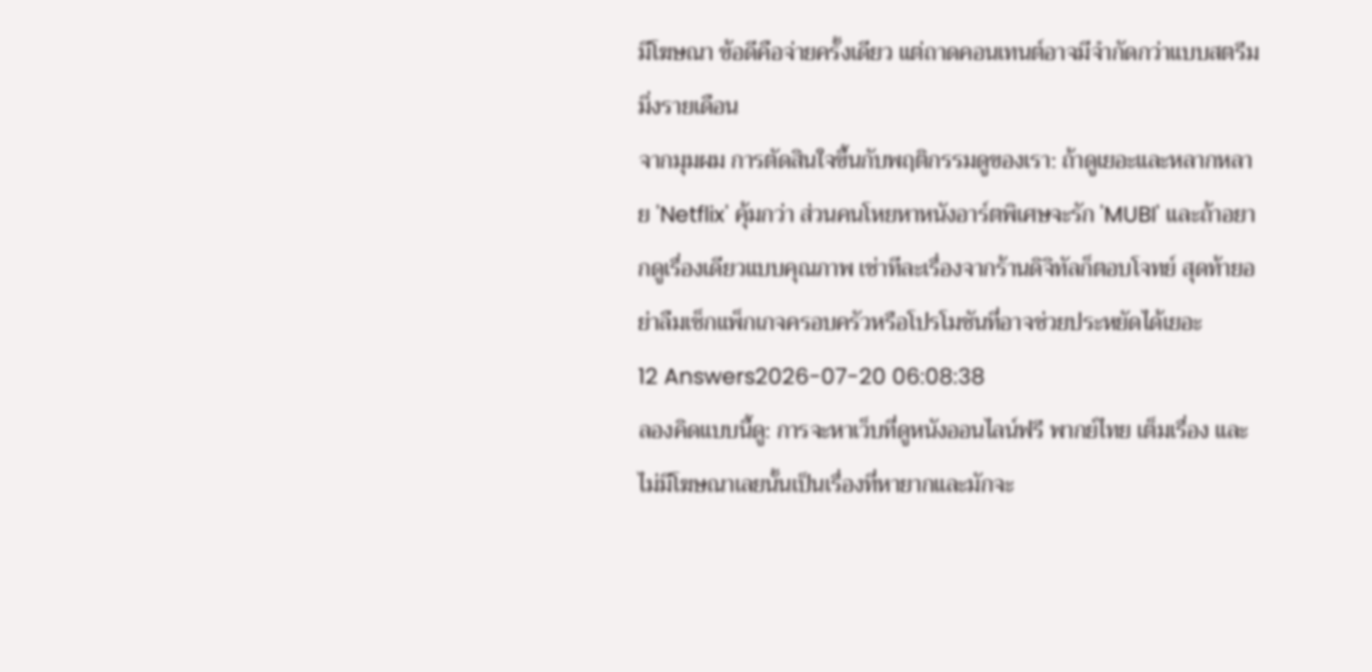มีโฆษณา ข้อดีคือจ่ายครั้งเดียว แต่ถาดคอนเทนต์อาจมีจำกัดกว่าแบบสตรีมมิ่งรายเดือน
จากมุมผม การตัดสินใจขึ้นกับพฤติกรรมดูของเรา: ถ้าดูเยอะและหลากหลาย 'Netflix' คุ้มกว่า ส่วนคนโหยหาหนังอาร์ตพิเศษจะรัก 'MUBI' และถ้าอยากดูเรื่องเดียวแบบคุณภาพ เช่าทีละเรื่องจากร้านดิจิทัลก็ตอบโจทย์ สุดท้ายอย่าลืมเช็กแพ็กเกจครอบครัวหรือโปรโมชันที่อาจช่วยประหยัดได้เยอะ
12 Answers2026-07-20 06:08:38
ลองคิดแบบนี้ดู: การจะหาเว็บที่ดูหนังออนไลน์ฟรี พากย์ไทย เต็มเรื่อง และไม่มีโฆษณาเลยนั้นเป็นเรื่องที่หายากและมักจะ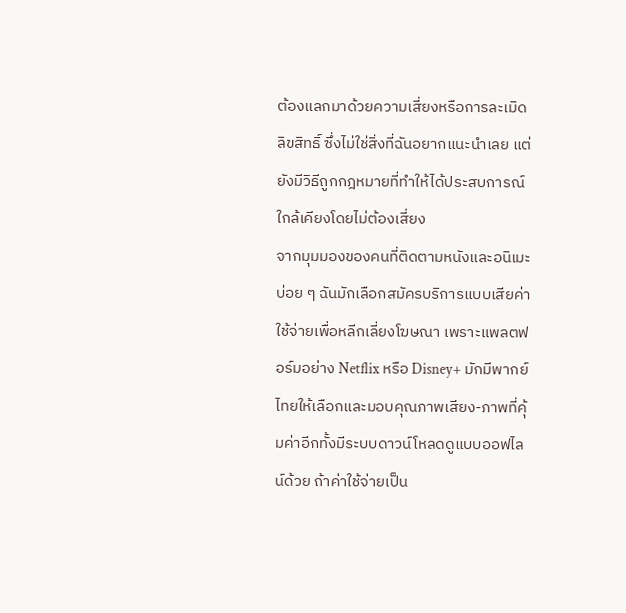ต้องแลกมาด้วยความเสี่ยงหรือการละเมิดลิขสิทธิ์ ซึ่งไม่ใช่สิ่งที่ฉันอยากแนะนำเลย แต่ยังมีวิธีถูกกฎหมายที่ทำให้ได้ประสบการณ์ใกล้เคียงโดยไม่ต้องเสี่ยง
จากมุมมองของคนที่ติดตามหนังและอนิเมะบ่อย ๆ ฉันมักเลือกสมัครบริการแบบเสียค่าใช้จ่ายเพื่อหลีกเลี่ยงโฆษณา เพราะแพลตฟอร์มอย่าง Netflix หรือ Disney+ มักมีพากย์ไทยให้เลือกและมอบคุณภาพเสียง-ภาพที่คุ้มค่าอีกทั้งมีระบบดาวน์โหลดดูแบบออฟไลน์ด้วย ถ้าค่าใช้จ่ายเป็น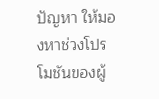ปัญหา ให้มองหาช่วงโปรโมชันของผู้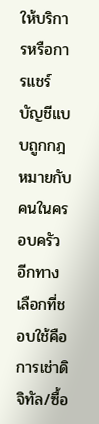ให้บริการหรือการแชร์บัญชีแบบถูกกฎหมายกับคนในครอบครัว
อีกทางเลือกที่ชอบใช้คือการเช่าดิจิทัล/ซื้อ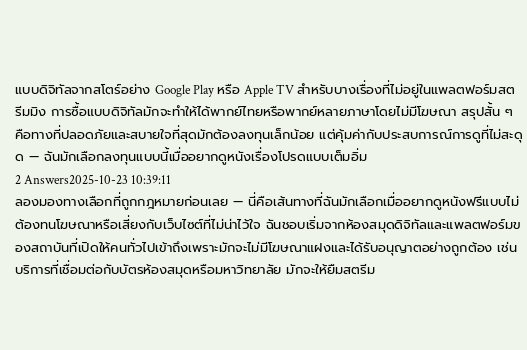แบบดิจิทัลจากสโตร์อย่าง Google Play หรือ Apple TV สำหรับบางเรื่องที่ไม่อยู่ในแพลตฟอร์มสตรีมมิง การซื้อแบบดิจิทัลมักจะทำให้ได้พากย์ไทยหรือพากย์หลายภาษาโดยไม่มีโฆษณา สรุปสั้น ๆ คือทางที่ปลอดภัยและสบายใจที่สุดมักต้องลงทุนเล็กน้อย แต่คุ้มค่ากับประสบการณ์การดูที่ไม่สะดุด — ฉันมักเลือกลงทุนแบบนี้เมื่ออยากดูหนังเรื่องโปรดแบบเต็มอิ่ม
2 Answers2025-10-23 10:39:11
ลองมองทางเลือกที่ถูกกฎหมายก่อนเลย — นี่คือเส้นทางที่ฉันมักเลือกเมื่ออยากดูหนังฟรีแบบไม่ต้องทนโฆษณาหรือเสี่ยงกับเว็บไซต์ที่ไม่น่าไว้ใจ ฉันชอบเริ่มจากห้องสมุดดิจิทัลและแพลตฟอร์มของสถาบันที่เปิดให้คนทั่วไปเข้าถึงเพราะมักจะไม่มีโฆษณาแฝงและได้รับอนุญาตอย่างถูกต้อง เช่น บริการที่เชื่อมต่อกับบัตรห้องสมุดหรือมหาวิทยาลัย มักจะให้ยืมสตรีม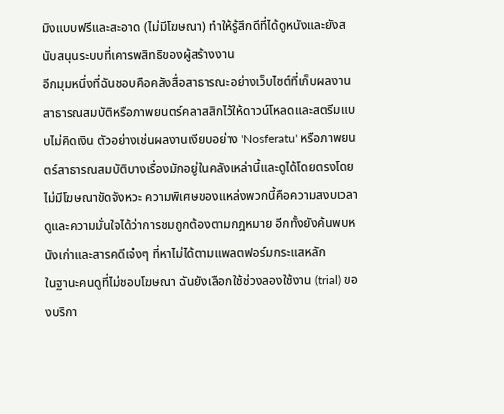มิงแบบฟรีและสะอาด (ไม่มีโฆษณา) ทำให้รู้สึกดีที่ได้ดูหนังและยังสนับสนุนระบบที่เคารพสิทธิของผู้สร้างงาน
อีกมุมหนึ่งที่ฉันชอบคือคลังสื่อสาธารณะอย่างเว็บไซต์ที่เก็บผลงานสาธารณสมบัติหรือภาพยนตร์คลาสสิกไว้ให้ดาวน์โหลดและสตรีมแบบไม่คิดเงิน ตัวอย่างเช่นผลงานเงียบอย่าง 'Nosferatu' หรือภาพยนตร์สาธารณสมบัติบางเรื่องมักอยู่ในคลังเหล่านี้และดูได้โดยตรงโดยไม่มีโฆษณาขัดจังหวะ ความพิเศษของแหล่งพวกนี้คือความสงบเวลาดูและความมั่นใจได้ว่าการชมถูกต้องตามกฎหมาย อีกทั้งยังค้นพบหนังเก่าและสารคดีเจ๋งๆ ที่หาไม่ได้ตามแพลตฟอร์มกระแสหลัก
ในฐานะคนดูที่ไม่ชอบโฆษณา ฉันยังเลือกใช้ช่วงลองใช้งาน (trial) ของบริกา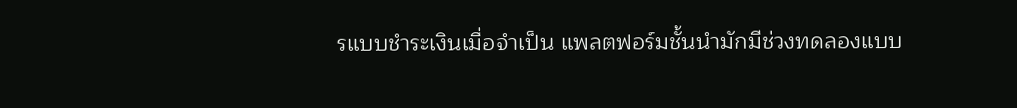รแบบชำระเงินเมื่อจำเป็น แพลตฟอร์มชั้นนำมักมีช่วงทดลองแบบ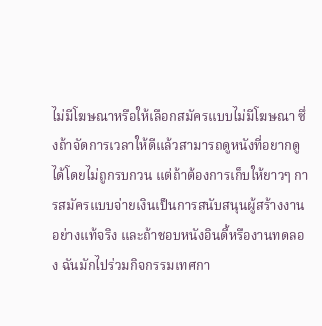ไม่มีโฆษณาหรือให้เลือกสมัครแบบไม่มีโฆษณา ซึ่งถ้าจัดการเวลาให้ดีแล้วสามารถดูหนังที่อยากดูได้โดยไม่ถูกรบกวน แต่ถ้าต้องการเก็บให้ยาวๆ การสมัครแบบจ่ายเงินเป็นการสนับสนุนผู้สร้างงานอย่างแท้จริง และถ้าชอบหนังอินดี้หรืองานทดลอง ฉันมักไปร่วมกิจกรรมเทศกา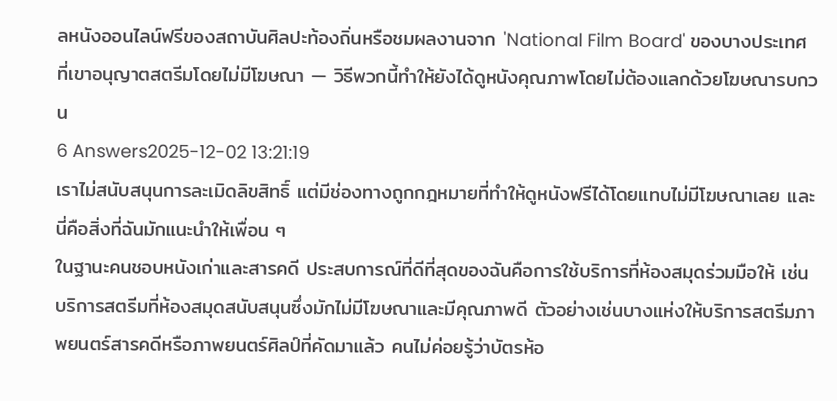ลหนังออนไลน์ฟรีของสถาบันศิลปะท้องถิ่นหรือชมผลงานจาก 'National Film Board' ของบางประเทศที่เขาอนุญาตสตรีมโดยไม่มีโฆษณา — วิธีพวกนี้ทำให้ยังได้ดูหนังคุณภาพโดยไม่ต้องแลกด้วยโฆษณารบกวน
6 Answers2025-12-02 13:21:19
เราไม่สนับสนุนการละเมิดลิขสิทธิ์ แต่มีช่องทางถูกกฎหมายที่ทำให้ดูหนังฟรีได้โดยแทบไม่มีโฆษณาเลย และนี่คือสิ่งที่ฉันมักแนะนำให้เพื่อน ๆ
ในฐานะคนชอบหนังเก่าและสารคดี ประสบการณ์ที่ดีที่สุดของฉันคือการใช้บริการที่ห้องสมุดร่วมมือให้ เช่นบริการสตรีมที่ห้องสมุดสนับสนุนซึ่งมักไม่มีโฆษณาและมีคุณภาพดี ตัวอย่างเช่นบางแห่งให้บริการสตรีมภาพยนตร์สารคดีหรือภาพยนตร์ศิลป์ที่คัดมาแล้ว คนไม่ค่อยรู้ว่าบัตรห้อ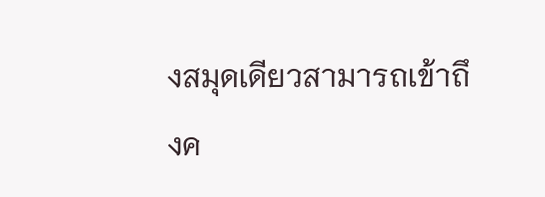งสมุดเดียวสามารถเข้าถึงค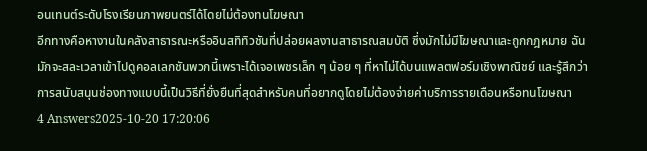อนเทนต์ระดับโรงเรียนภาพยนตร์ได้โดยไม่ต้องทนโฆษณา
อีกทางคือหางานในคลังสาธารณะหรืออินสทิทิวชันที่ปล่อยผลงานสาธารณสมบัติ ซึ่งมักไม่มีโฆษณาและถูกกฎหมาย ฉันมักจะสละเวลาเข้าไปดูคอลเลกชันพวกนี้เพราะได้เจอเพชรเล็ก ๆ น้อย ๆ ที่หาไม่ได้บนแพลตฟอร์มเชิงพาณิชย์ และรู้สึกว่าการสนับสนุนช่องทางแบบนี้เป็นวิธีที่ยั่งยืนที่สุดสำหรับคนที่อยากดูโดยไม่ต้องจ่ายค่าบริการรายเดือนหรือทนโฆษณา
4 Answers2025-10-20 17:20:06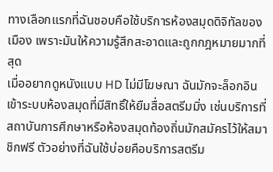ทางเลือกแรกที่ฉันชอบคือใช้บริการห้องสมุดดิจิทัลของเมือง เพราะมันให้ความรู้สึกสะอาดและถูกกฎหมายมากที่สุด
เมื่ออยากดูหนังแบบ HD ไม่มีโฆษณา ฉันมักจะล็อกอินเข้าระบบห้องสมุดที่มีสิทธิ์ให้ยืมสื่อสตรีมมิ่ง เช่นบริการที่สถาบันการศึกษาหรือห้องสมุดท้องถิ่นมักสมัครไว้ให้สมาชิกฟรี ตัวอย่างที่ฉันใช้บ่อยคือบริการสตรีม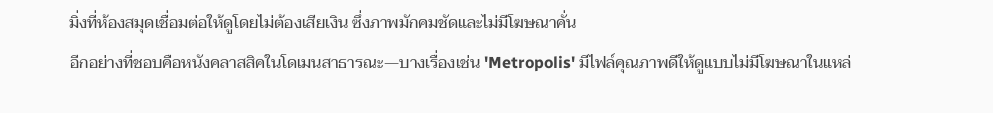มิ่งที่ห้องสมุดเชื่อมต่อให้ดูโดยไม่ต้องเสียเงิน ซึ่งภาพมักคมชัดและไม่มีโฆษณาคั่น
อีกอย่างที่ชอบคือหนังคลาสสิคในโดเมนสาธารณะ—บางเรื่องเช่น 'Metropolis' มีไฟล์คุณภาพดีให้ดูแบบไม่มีโฆษณาในแหล่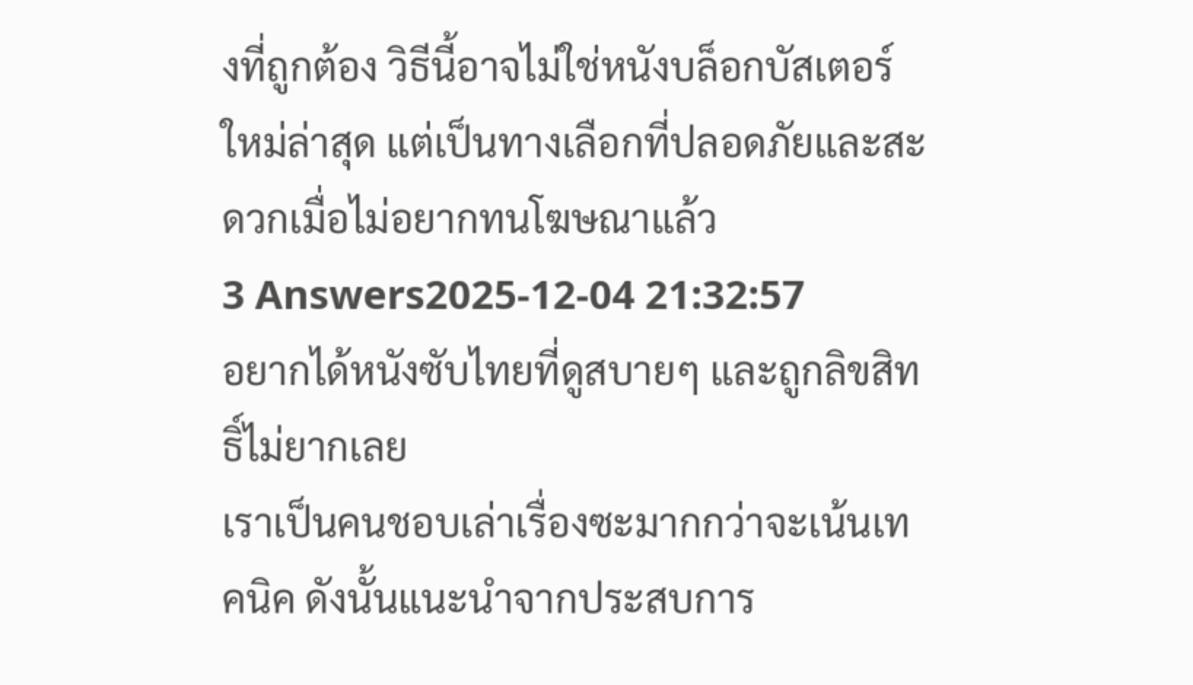งที่ถูกต้อง วิธีนี้อาจไม่ใช่หนังบล็อกบัสเตอร์ใหม่ล่าสุด แต่เป็นทางเลือกที่ปลอดภัยและสะดวกเมื่อไม่อยากทนโฆษณาแล้ว
3 Answers2025-12-04 21:32:57
อยากได้หนังซับไทยที่ดูสบายๆ และถูกลิขสิทธิ์ไม่ยากเลย
เราเป็นคนชอบเล่าเรื่องซะมากกว่าจะเน้นเทคนิค ดังนั้นแนะนำจากประสบการ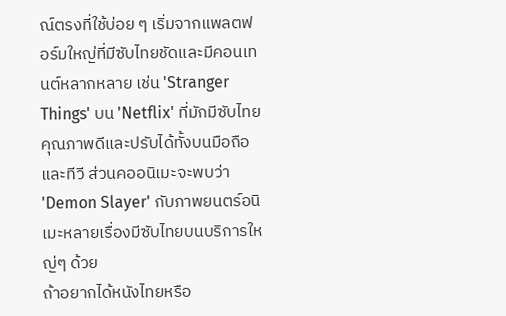ณ์ตรงที่ใช้บ่อย ๆ เริ่มจากแพลตฟอร์มใหญ่ที่มีซับไทยชัดและมีคอนเทนต์หลากหลาย เช่น 'Stranger Things' บน 'Netflix' ที่มักมีซับไทยคุณภาพดีและปรับได้ทั้งบนมือถือและทีวี ส่วนคออนิเมะจะพบว่า 'Demon Slayer' กับภาพยนตร์อนิเมะหลายเรื่องมีซับไทยบนบริการใหญ่ๆ ด้วย
ถ้าอยากได้หนังไทยหรือ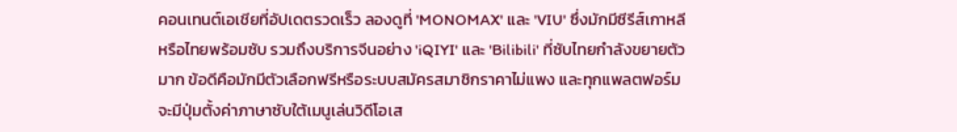คอนเทนต์เอเชียที่อัปเดตรวดเร็ว ลองดูที่ 'MONOMAX' และ 'VIU' ซึ่งมักมีซีรีส์เกาหลีหรือไทยพร้อมซับ รวมถึงบริการจีนอย่าง 'iQIYI' และ 'Bilibili' ที่ซับไทยกำลังขยายตัวมาก ข้อดีคือมักมีตัวเลือกฟรีหรือระบบสมัครสมาชิกราคาไม่แพง และทุกแพลตฟอร์มจะมีปุ่มตั้งค่าภาษาซับใต้เมนูเล่นวิดีโอเส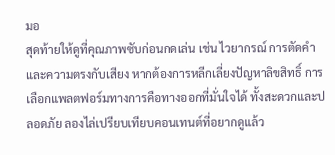มอ
สุดท้ายให้ดูที่คุณภาพซับก่อนกดเล่น เช่น ไวยากรณ์ การตัดคำ และความตรงกับเสียง หากต้องการหลีกเลี่ยงปัญหาลิขสิทธิ์ การเลือกแพลตฟอร์มทางการคือทางออกที่มั่นใจได้ ทั้งสะดวกและปลอดภัย ลองไล่เปรียบเทียบคอนเทนต์ที่อยากดูแล้ว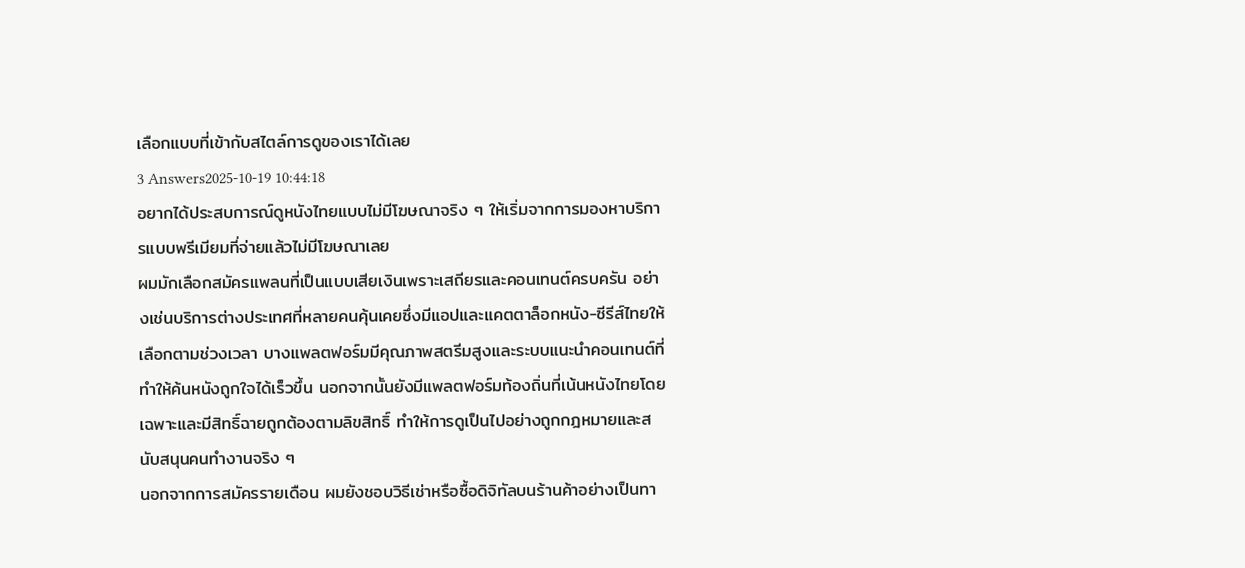เลือกแบบที่เข้ากับสไตล์การดูของเราได้เลย
3 Answers2025-10-19 10:44:18
อยากได้ประสบการณ์ดูหนังไทยแบบไม่มีโฆษณาจริง ๆ ให้เริ่มจากการมองหาบริการแบบพรีเมียมที่จ่ายแล้วไม่มีโฆษณาเลย
ผมมักเลือกสมัครแพลนที่เป็นแบบเสียเงินเพราะเสถียรและคอนเทนต์ครบครัน อย่างเช่นบริการต่างประเทศที่หลายคนคุ้นเคยซึ่งมีแอปและแคตตาล็อกหนัง-ซีรีส์ไทยให้เลือกตามช่วงเวลา บางแพลตฟอร์มมีคุณภาพสตรีมสูงและระบบแนะนำคอนเทนต์ที่ทำให้ค้นหนังถูกใจได้เร็วขึ้น นอกจากนั้นยังมีแพลตฟอร์มท้องถิ่นที่เน้นหนังไทยโดยเฉพาะและมีสิทธิ์ฉายถูกต้องตามลิขสิทธิ์ ทำให้การดูเป็นไปอย่างถูกกฎหมายและสนับสนุนคนทำงานจริง ๆ
นอกจากการสมัครรายเดือน ผมยังชอบวิธีเช่าหรือซื้อดิจิทัลบนร้านค้าอย่างเป็นทา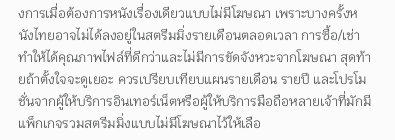งการเมื่อต้องการหนังเรื่องเดียวแบบไม่มีโฆษณา เพราะบางครั้งหนังไทยอาจไม่ได้ลงอยู่ในสตรีมมิ่งรายเดือนตลอดเวลา การซื้อ/เช่าทำให้ได้คุณภาพไฟล์ที่ดีกว่าและไม่มีการขัดจังหวะจากโฆษณา สุดท้ายถ้าตั้งใจจะดูเยอะ ควรเปรียบเทียบแผนรายเดือน รายปี และโปรโมชั่นจากผู้ให้บริการอินเทอร์เน็ตหรือผู้ให้บริการมือถือหลายเจ้าที่มักมีแพ็กเกจรวมสตรีมมิ่งแบบไม่มีโฆษณาไว้ให้เลือ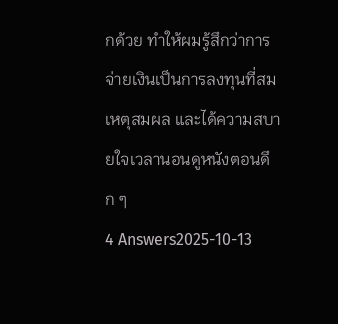กด้วย ทำให้ผมรู้สึกว่าการจ่ายเงินเป็นการลงทุนที่สมเหตุสมผล และได้ความสบายใจเวลานอนดูหนังตอนดึก ๆ
4 Answers2025-10-13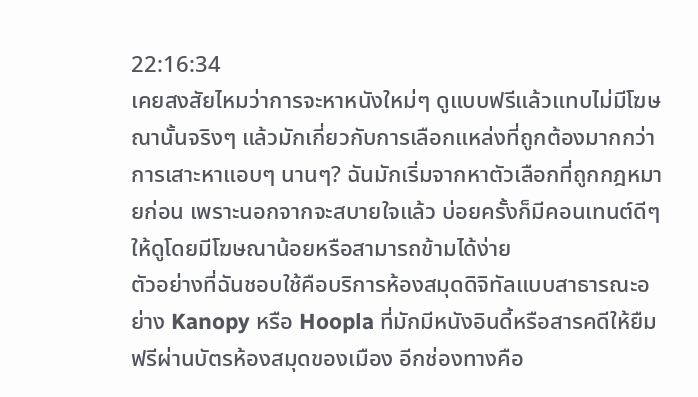22:16:34
เคยสงสัยไหมว่าการจะหาหนังใหม่ๆ ดูแบบฟรีแล้วแทบไม่มีโฆษณานั้นจริงๆ แล้วมักเกี่ยวกับการเลือกแหล่งที่ถูกต้องมากกว่าการเสาะหาแอบๆ นานๆ? ฉันมักเริ่มจากหาตัวเลือกที่ถูกกฎหมายก่อน เพราะนอกจากจะสบายใจแล้ว บ่อยครั้งก็มีคอนเทนต์ดีๆ ให้ดูโดยมีโฆษณาน้อยหรือสามารถข้ามได้ง่าย
ตัวอย่างที่ฉันชอบใช้คือบริการห้องสมุดดิจิทัลแบบสาธารณะอย่าง Kanopy หรือ Hoopla ที่มักมีหนังอินดี้หรือสารคดีให้ยืมฟรีผ่านบัตรห้องสมุดของเมือง อีกช่องทางคือ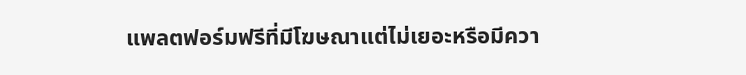แพลตฟอร์มฟรีที่มีโฆษณาแต่ไม่เยอะหรือมีควา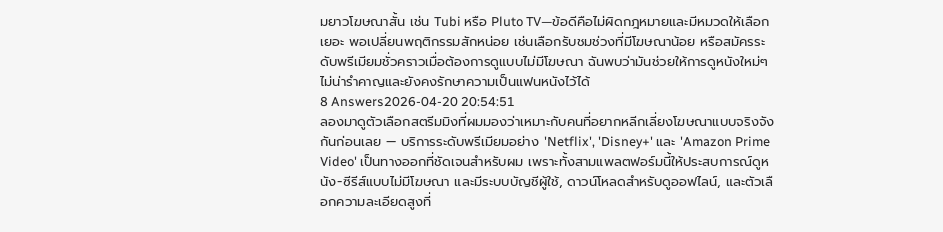มยาวโฆษณาสั้น เช่น Tubi หรือ Pluto TV—ข้อดีคือไม่ผิดกฎหมายและมีหมวดให้เลือกเยอะ พอเปลี่ยนพฤติกรรมสักหน่อย เช่นเลือกรับชมช่วงที่มีโฆษณาน้อย หรือสมัครระดับพรีเมียมชั่วคราวเมื่อต้องการดูแบบไม่มีโฆษณา ฉันพบว่ามันช่วยให้การดูหนังใหม่ๆ ไม่น่ารำคาญและยังคงรักษาความเป็นแฟนหนังไว้ได้
8 Answers2026-04-20 20:54:51
ลองมาดูตัวเลือกสตรีมมิงที่ผมมองว่าเหมาะกับคนที่อยากหลีกเลี่ยงโฆษณาแบบจริงจังกันก่อนเลย — บริการระดับพรีเมียมอย่าง 'Netflix', 'Disney+' และ 'Amazon Prime Video' เป็นทางออกที่ชัดเจนสำหรับผม เพราะทั้งสามแพลตฟอร์มนี้ให้ประสบการณ์ดูหนัง-ซีรีส์แบบไม่มีโฆษณา และมีระบบบัญชีผู้ใช้, ดาวน์โหลดสำหรับดูออฟไลน์, และตัวเลือกความละเอียดสูงที่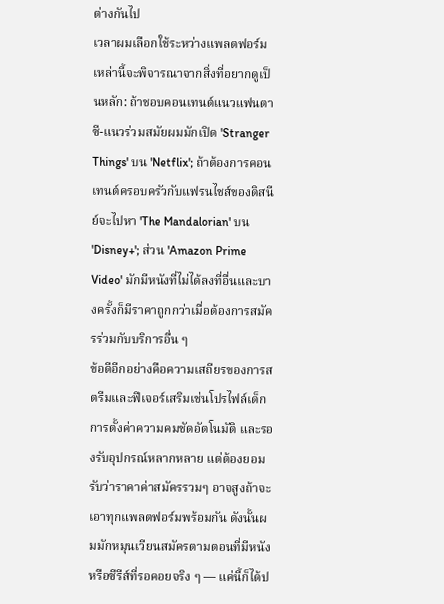ต่างกันไป
เวลาผมเลือกใช้ระหว่างแพลตฟอร์มเหล่านี้จะพิจารณาจากสิ่งที่อยากดูเป็นหลัก: ถ้าชอบคอนเทนต์แนวแฟนตาซี-แนวร่วมสมัยผมมักเปิด 'Stranger Things' บน 'Netflix'; ถ้าต้องการคอนเทนต์ครอบครัวกับแฟรนไชส์ของดิสนีย์จะไปหา 'The Mandalorian' บน 'Disney+'; ส่วน 'Amazon Prime Video' มักมีหนังที่ไม่ได้ลงที่อื่นและบางครั้งก็มีราคาถูกกว่าเมื่อต้องการสมัครร่วมกับบริการอื่น ๆ
ข้อดีอีกอย่างคือความเสถียรของการสตรีมและฟีเจอร์เสริมเช่นโปรไฟล์เด็ก การตั้งค่าความคมชัดอัตโนมัติ และรองรับอุปกรณ์หลากหลาย แต่ต้องยอมรับว่าราคาค่าสมัครรวมๆ อาจสูงถ้าจะเอาทุกแพลตฟอร์มพร้อมกัน ดังนั้นผมมักหมุนเวียนสมัครตามตอนที่มีหนังหรือซีรีส์ที่รอคอยจริง ๆ — แค่นี้ก็ได้ป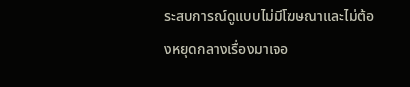ระสบการณ์ดูแบบไม่มีโฆษณาและไม่ต้องหยุดกลางเรื่องมาเจอ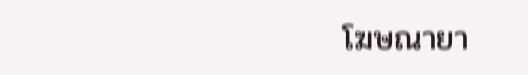โฆษณายา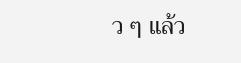ว ๆ แล้ว